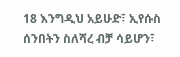18 እንግዲህ አይሁድ፣ ኢየሱስ ሰንበትን ስለሻረ ብቻ ሳይሆን፣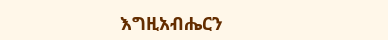እግዚአብሔርን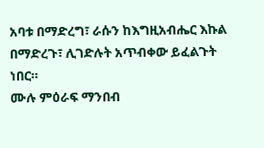አባቱ በማድረግ፣ ራሱን ከእግዚአብሔር እኩል በማድረጉ፣ ሊገድሉት አጥብቀው ይፈልጉት ነበር።
ሙሉ ምዕራፍ ማንበብ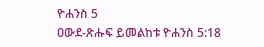ዮሐንስ 5
ዐውደ-ጽሑፍ ይመልከቱ ዮሐንስ 5:18